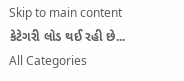Skip to main content
કેટેગરી લોડ થઈ રહી છે...
All Categories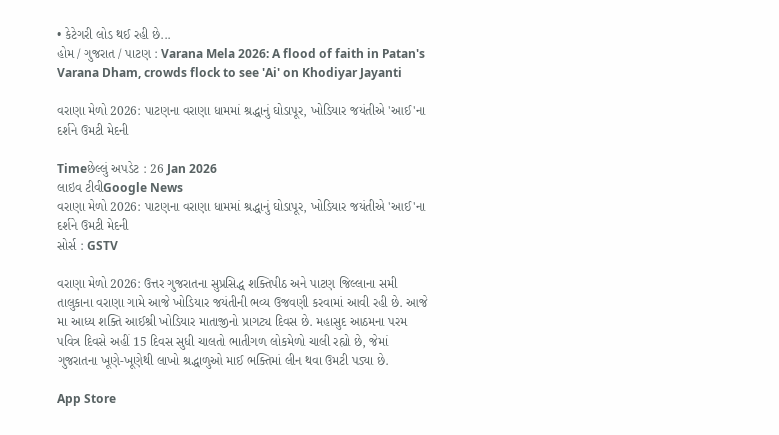• કેટેગરી લોડ થઈ રહી છે...
હોમ / ગુજરાત / પાટણ : Varana Mela 2026: A flood of faith in Patan's Varana Dham, crowds flock to see 'Ai' on Khodiyar Jayanti

વરાણા મેળો 2026: પાટણના વરાણા ધામમાં શ્રદ્ધાનું ઘોડાપૂર, ખોડિયાર જયંતીએ 'આઈ'ના દર્શને ઉમટી મેદની

Timeછેલ્લું અપડેટ : 26 Jan 2026
લાઇવ ટીવીGoogle News
વરાણા મેળો 2026: પાટણના વરાણા ધામમાં શ્રદ્ધાનું ઘોડાપૂર, ખોડિયાર જયંતીએ 'આઈ'ના દર્શને ઉમટી મેદની
સોર્સ : GSTV

વરાણા મેળો 2026: ઉત્તર ગુજરાતના સુપ્રસિદ્ધ શક્તિપીઠ અને પાટણ જિલ્લાના સમી તાલુકાના વરાણા ગામે આજે ખોડિયાર જયંતીની ભવ્ય ઉજવણી કરવામાં આવી રહી છે. આજે મા આધ્ય શક્તિ આઈશ્રી ખોડિયાર માતાજીનો પ્રાગટ્ય દિવસ છે. મહાસુદ આઠમના પરમ પવિત્ર દિવસે અહીં 15 દિવસ સુધી ચાલતો ભાતીગળ લોકમેળો ચાલી રહ્યો છે, જેમાં ગુજરાતના ખૂણે-ખૂણેથી લાખો શ્રદ્ધાળુઓ માઈ ભક્તિમાં લીન થવા ઉમટી પડ્યા છે.

App Store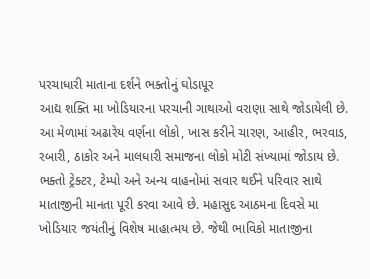પરચાધારી માતાના દર્શને ભક્તોનું ઘોડાપૂર
આદ્ય શક્તિ મા ખોડિયારના પરચાની ગાથાઓ વરાણા સાથે જોડાયેલી છે. આ મેળામાં અઢારેય વર્ણના લોકો, ખાસ કરીને ચારણ, આહીર, ભરવાડ, રબારી, ઠાકોર અને માલધારી સમાજના લોકો મોટી સંખ્યામાં જોડાય છે. ભક્તો ટ્રેક્ટર, ટેમ્પો અને અન્ય વાહનોમાં સવાર થઈને પરિવાર સાથે માતાજીની માનતા પૂરી કરવા આવે છે. મહાસુદ આઠમના દિવસે મા ખોડિયાર જયંતીનું વિશેષ માહાત્મય છે. જેથી ભાવિકો માતાજીના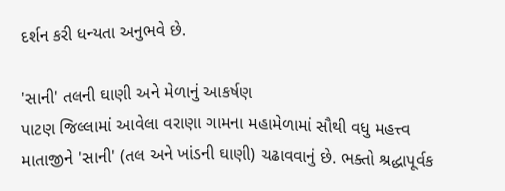દર્શન કરી ધન્યતા અનુભવે છે.

'સાની' તલની ઘાણી અને મેળાનું આકર્ષણ
પાટણ જિલ્લામાં આવેલા વરાણા ગામના મહામેળામાં સૌથી વધુ મહત્ત્વ માતાજીને 'સાની' (તલ અને ખાંડની ઘાણી) ચઢાવવાનું છે. ભક્તો શ્રદ્ધાપૂર્વક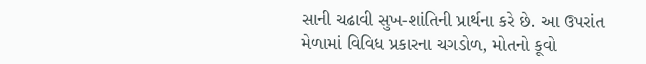સાની ચઢાવી સુખ-શાંતિની પ્રાર્થના કરે છે. આ ઉપરાંત મેળામાં વિવિધ પ્રકારના ચગડોળ, મોતનો કૂવો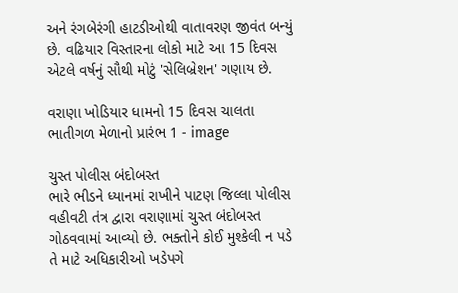અને રંગબેરંગી હાટડીઓથી વાતાવરણ જીવંત બન્યું છે. વઢિયાર વિસ્તારના લોકો માટે આ 15 દિવસ એટલે વર્ષનું સૌથી મોટું 'સેલિબ્રેશન' ગણાય છે.

વરાણા ખોડિયાર ધામનો 15 દિવસ ચાલતા ભાતીગળ મેળાનો પ્રારંભ 1 - image

ચુસ્ત પોલીસ બંદોબસ્ત
ભારે ભીડને ધ્યાનમાં રાખીને પાટણ જિલ્લા પોલીસ વહીવટી તંત્ર દ્વારા વરાણામાં ચુસ્ત બંદોબસ્ત ગોઠવવામાં આવ્યો છે. ભક્તોને કોઈ મુશ્કેલી ન પડે તે માટે અધિકારીઓ ખડેપગે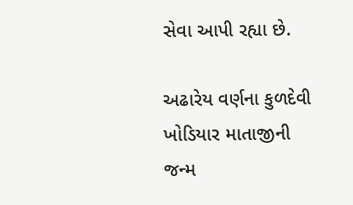સેવા આપી રહ્યા છે.

અઢારેય વર્ણના કુળદેવી ખોડિયાર માતાજીની જન્મ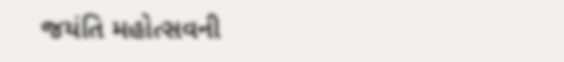જયંતિ મહોત્સવની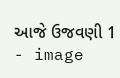આજે ઉજવણી 1 - image